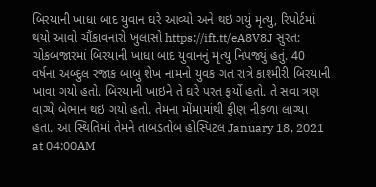બિરયાની ખાધા બાદ યુવાન ઘરે આવ્યો અને થઇ ગયું મૃત્યુ, રિપોર્ટમાં થયો આવો ચૌંકાવનારો ખુલાસો https://ift.tt/eA8V8J સુરત: ચોકબજારમાં બિરયાની ખાધા બાદ યુવાનનું મૃત્યુ નિપજ્યું હતું. 40 વર્ષના અબ્દુલ રજાક બાબુ શેખ નામનો યુવક ગત રાત્રે કાશ્મીરી બિરયાની ખાવા ગયો હતો. બિરયાની ખાઇને તે ઘરે પરત ફર્યો હતો. તે સવા ત્રણ વાગ્યે બેભાન થઇ ગયો હતો. તેમના મોંમામાંથી ફીણ નીકળા લાગ્યા હતા. આ સ્થિતિમાં તેમને તાબડતોબ હોસ્પિટલ January 18, 2021 at 04:00AM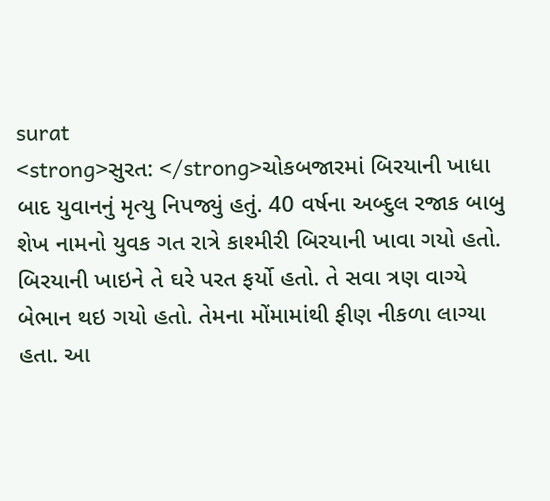surat
<strong>સુરત: </strong>ચોકબજારમાં બિરયાની ખાધા બાદ યુવાનનું મૃત્યુ નિપજ્યું હતું. 40 વર્ષના અબ્દુલ રજાક બાબુ શેખ નામનો યુવક ગત રાત્રે કાશ્મીરી બિરયાની ખાવા ગયો હતો. બિરયાની ખાઇને તે ઘરે પરત ફર્યો હતો. તે સવા ત્રણ વાગ્યે બેભાન થઇ ગયો હતો. તેમના મોંમામાંથી ફીણ નીકળા લાગ્યા હતા. આ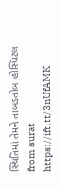સ્થિતિમાં તેમને તાબડતોબ હોસ્પિટલ
from surat https://ift.tt/3nUfAMK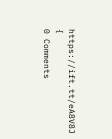https://ift.tt/eA8V8J {
0 Comments